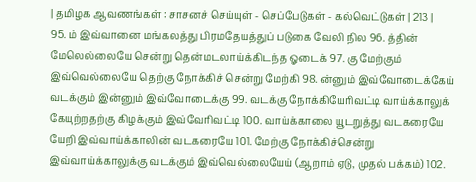| தமிழக ஆவணங்கள் : சாசனச் செய்யுள் - செப்பேடுகள் - கல்வெட்டுகள் | 213 |
95. ம் இவ்வானை மங்கலத்து பிரமதேயத்துப் படுகை வேலி நில 96. த்தின் மேலெல்லையே சென்று தென்மடலாய்க்கிடந்த ஓடைக் 97. கு மேற்கும் இவ்வெல்லையே தெற்கு நோக்கிச் சென்று மேற்கி 98. ன்னும் இவ்வோடைக்கேய் வடக்கும் இன்னும் இவ்வோடைக்கு 99. வடக்கு நோக்கியேரிவட்டி வாய்க்காலுக் கேயுற்றதற்கு கிழக்கும் இவ்வேரிவட்டி 100. வாய்க்காலை யூடறுத்து வடகரையே யேறி இவ்வாய்க்காலின் வடகரையே 101. மேற்கு நோக்கிச்சென்று இவ்வாய்க்காலுக்கு வடக்கும் இவ்வெல்லையேய் (ஆறாம் ஏடு, முதல் பக்கம்) 102.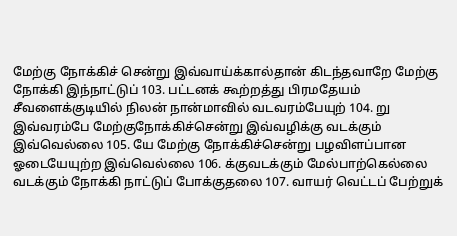மேற்கு நோக்கிச் சென்று இவ்வாய்க்கால்தான் கிடந்தவாறே மேற்கு நோக்கி இந்நாட்டுப் 103. பட்டனக் கூற்றத்து பிரமதேயம் சீவளைக்குடியில் நிலன் நான்மாவில் வடவரம்பேயுற் 104. று இவ்வரம்பே மேற்குநோக்கிச்சென்று இவ்வழிக்கு வடக்கும் இவ்வெல்லை 105. யே மேற்கு நோக்கிச்சென்று பழவிளப்பான ஓடையேயுற்ற இவ்வெல்லை 106. க்குவடக்கும் மேல்பாற்கெல்லை வடக்கும் நோக்கி நாட்டுப் போக்குதலை 107. வாயர் வெட்டப் பேற்றுக்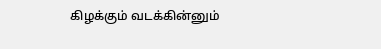கிழக்கும் வடக்கின்னும்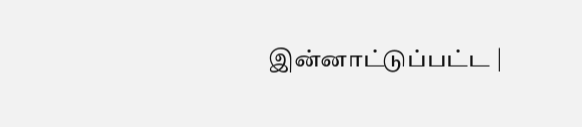இன்னாட்டுப்பட்ட |